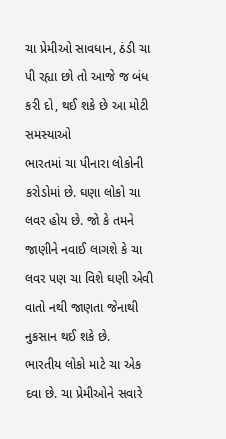ચા પ્રેમીઓ સાવધાન, ઠંડી ચા પી રહ્યા છો તો આજે જ બંધ કરી દો, થઈ શકે છે આ મોટી સમસ્યાઓ
ભારતમાં ચા પીનારા લોકોની કરોડોમાં છે. ઘણા લોકો ચા લવર હોય છે. જો કે તમને જાણીને નવાઈ લાગશે કે ચા લવર પણ ચા વિશે ઘણી એવી વાતો નથી જાણતા જેનાથી નુકસાન થઈ શકે છે.
ભારતીય લોકો માટે ચા એક દવા છે. ચા પ્રેમીઓને સવારે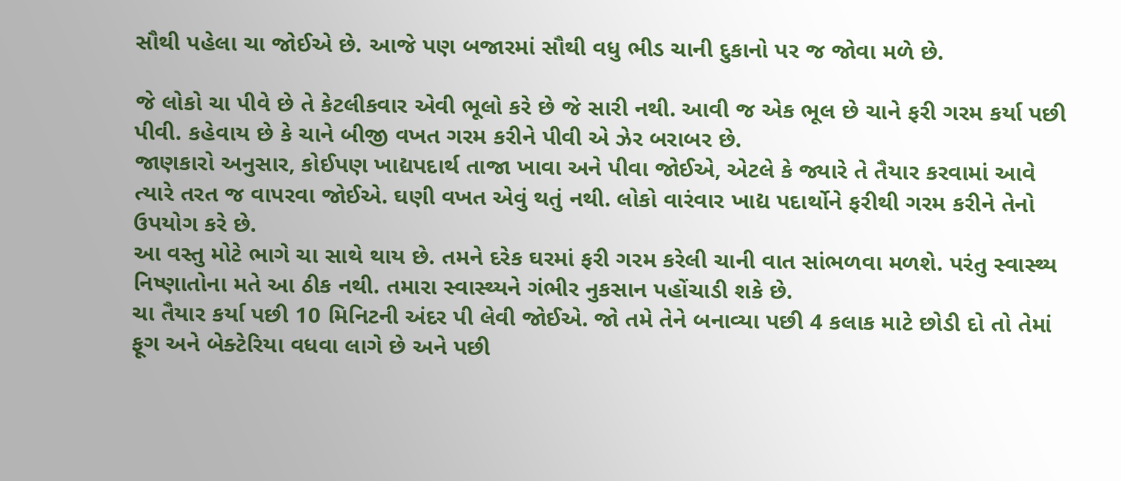સૌથી પહેલા ચા જોઈએ છે. આજે પણ બજારમાં સૌથી વધુ ભીડ ચાની દુકાનો પર જ જોવા મળે છે.

જે લોકો ચા પીવે છે તે કેટલીકવાર એવી ભૂલો કરે છે જે સારી નથી. આવી જ એક ભૂલ છે ચાને ફરી ગરમ કર્યા પછી પીવી. કહેવાય છે કે ચાને બીજી વખત ગરમ કરીને પીવી એ ઝેર બરાબર છે.
જાણકારો અનુસાર, કોઈપણ ખાદ્યપદાર્થ તાજા ખાવા અને પીવા જોઈએ, એટલે કે જ્યારે તે તૈયાર કરવામાં આવે ત્યારે તરત જ વાપરવા જોઈએ. ઘણી વખત એવું થતું નથી. લોકો વારંવાર ખાદ્ય પદાર્થોને ફરીથી ગરમ કરીને તેનો ઉપયોગ કરે છે.
આ વસ્તુ મોટે ભાગે ચા સાથે થાય છે. તમને દરેક ઘરમાં ફરી ગરમ કરેલી ચાની વાત સાંભળવા મળશે. પરંતુ સ્વાસ્થ્ય નિષ્ણાતોના મતે આ ઠીક નથી. તમારા સ્વાસ્થ્યને ગંભીર નુકસાન પહોંચાડી શકે છે.
ચા તૈયાર કર્યા પછી 10 મિનિટની અંદર પી લેવી જોઈએ. જો તમે તેને બનાવ્યા પછી 4 કલાક માટે છોડી દો તો તેમાં ફૂગ અને બેક્ટેરિયા વધવા લાગે છે અને પછી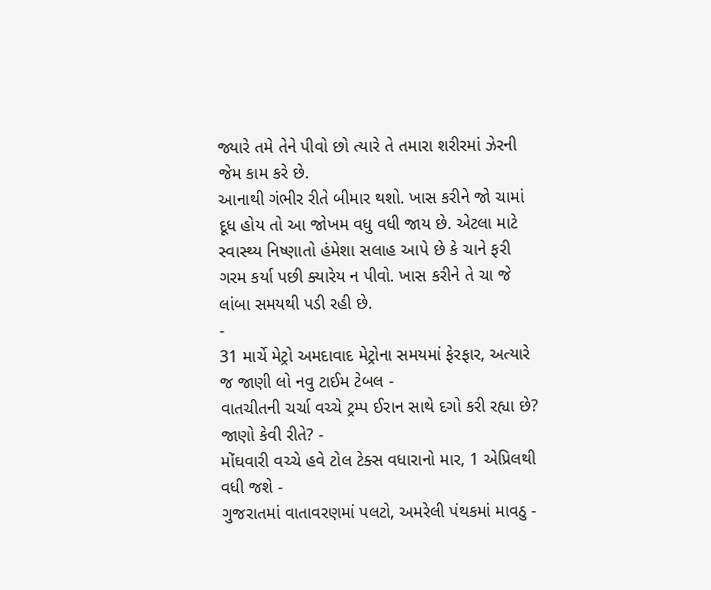જ્યારે તમે તેને પીવો છો ત્યારે તે તમારા શરીરમાં ઝેરની જેમ કામ કરે છે.
આનાથી ગંભીર રીતે બીમાર થશો. ખાસ કરીને જો ચામાં દૂધ હોય તો આ જોખમ વધુ વધી જાય છે. એટલા માટે સ્વાસ્થ્ય નિષ્ણાતો હંમેશા સલાહ આપે છે કે ચાને ફરી ગરમ કર્યા પછી ક્યારેય ન પીવો. ખાસ કરીને તે ચા જે લાંબા સમયથી પડી રહી છે.
-
31 માર્ચે મેટ્રો અમદાવાદ મેટ્રોના સમયમાં ફેરફાર, અત્યારે જ જાણી લો નવુ ટાઈમ ટેબલ -
વાતચીતની ચર્ચા વચ્ચે ટ્રમ્પ ઈરાન સાથે દગો કરી રહ્યા છે? જાણો કેવી રીતે? -
મોંઘવારી વચ્ચે હવે ટોલ ટેક્સ વધારાનો માર, 1 એપ્રિલથી વધી જશે -
ગુજરાતમાં વાતાવરણમાં પલટો, અમરેલી પંથકમાં માવઠુ -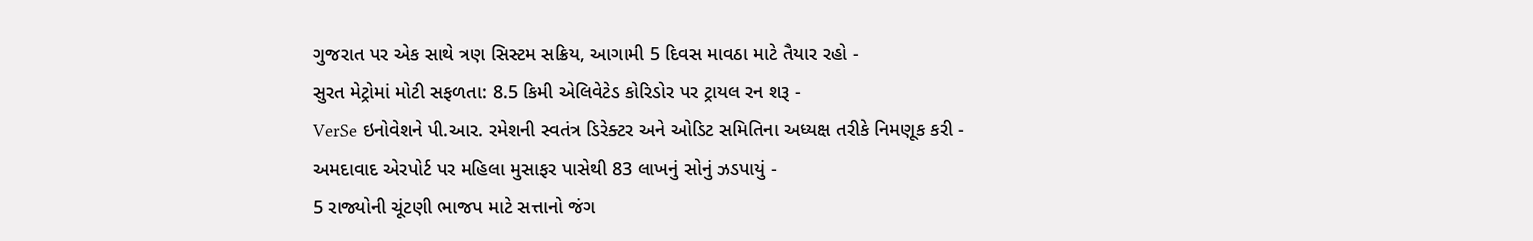ગુજરાત પર એક સાથે ત્રણ સિસ્ટમ સક્રિય, આગામી 5 દિવસ માવઠા માટે તૈયાર રહો -
સુરત મેટ્રોમાં મોટી સફળતા: 8.5 કિમી એલિવેટેડ કોરિડોર પર ટ્રાયલ રન શરૂ -
VerSe ઇનોવેશને પી.આર. રમેશની સ્વતંત્ર ડિરેક્ટર અને ઓડિટ સમિતિના અધ્યક્ષ તરીકે નિમણૂક કરી -
અમદાવાદ એરપોર્ટ પર મહિલા મુસાફર પાસેથી 83 લાખનું સોનું ઝડપાયું -
5 રાજ્યોની ચૂંટણી ભાજપ માટે સત્તાનો જંગ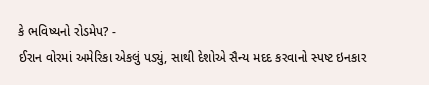કે ભવિષ્યનો રોડમેપ? -
ઈરાન વોરમાં અમેરિકા એકલું પડ્યું, સાથી દેશોએ સૈન્ય મદદ કરવાનો સ્પષ્ટ ઇનકાર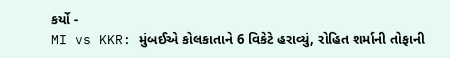કર્યો -
MI vs KKR: મુંબઈએ કોલકાતાને 6 વિકેટે હરાવ્યું, રોહિત શર્માની તોફાની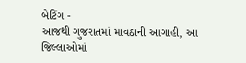બેટિંગ -
આજથી ગુજરાતમાં માવઠાની આગાહી, આ જિલ્લાઓમાં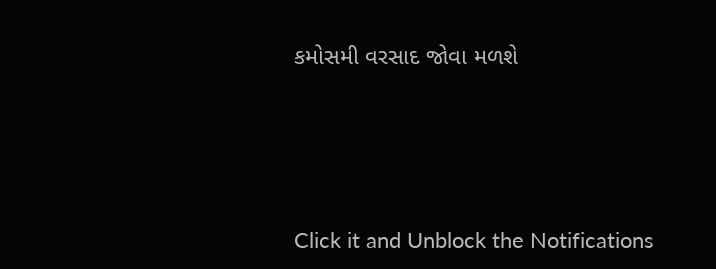કમોસમી વરસાદ જોવા મળશે






Click it and Unblock the Notifications